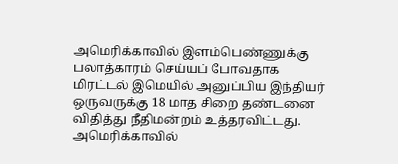அமெரிக்காவில் இளம்பெண்ணுக்கு பலாத்காரம் செய்யப் போவதாக மிரட்டல் இமெயில் அனுப்பிய இந்தியர் ஒருவருக்கு 18 மாத சிறை தண்டனை விதித்து நீதிமன்றம் உத்தரவிட்டது.
அமெரிக்காவில்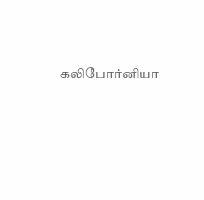கலிபோர்னியா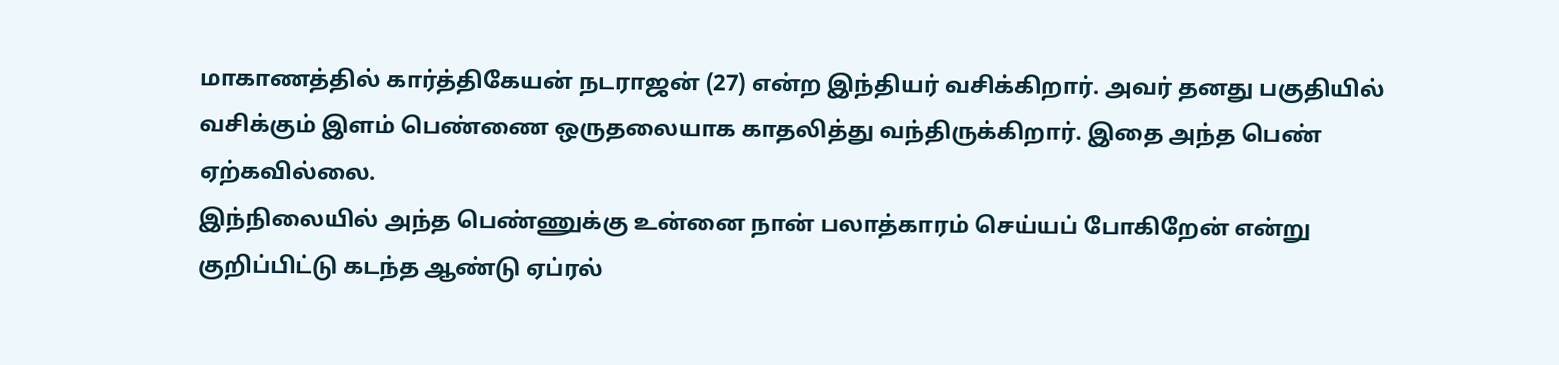மாகாணத்தில் கார்த்திகேயன் நடராஜன் (27) என்ற இந்தியர் வசிக்கிறார். அவர் தனது பகுதியில் வசிக்கும் இளம் பெண்ணை ஒருதலையாக காதலித்து வந்திருக்கிறார். இதை அந்த பெண் ஏற்கவில்லை.
இந்நிலையில் அந்த பெண்ணுக்கு உன்னை நான் பலாத்காரம் செய்யப் போகிறேன் என்று குறிப்பிட்டு கடந்த ஆண்டு ஏப்ரல்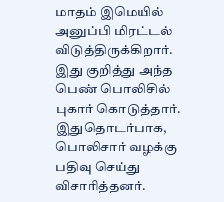மாதம் இமெயில் அனுப்பி மிரட்டல் விடுத்திருக்கிறார்.
இது குறித்து அந்த பெண் பொலிசில் புகார் கொடுத்தார். இதுதொடர்பாக, பொலிசார் வழக்கு பதிவு செய்து விசாரித்தனர்.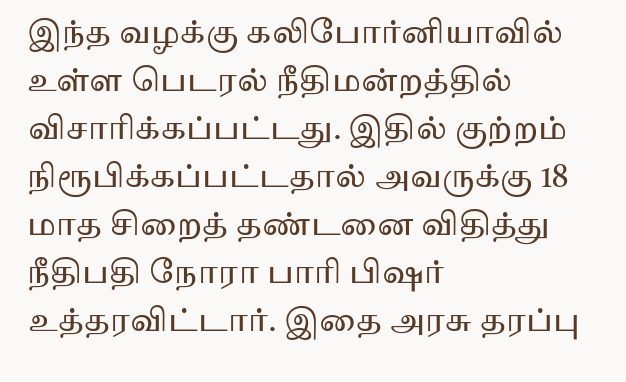இந்த வழக்கு கலிபோர்னியாவில் உள்ள பெடரல் நீதிமன்றத்தில் விசாரிக்கப்பட்டது. இதில் குற்றம் நிரூபிக்கப்பட்டதால் அவருக்கு 18 மாத சிறைத் தண்டனை விதித்து நீதிபதி நோரா பாரி பிஷர் உத்தரவிட்டார். இதை அரசு தரப்பு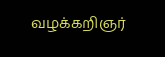வழக்கறிஞர்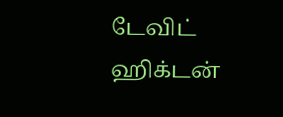டேவிட் ஹிக்டன்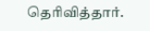தெரிவித்தார்.